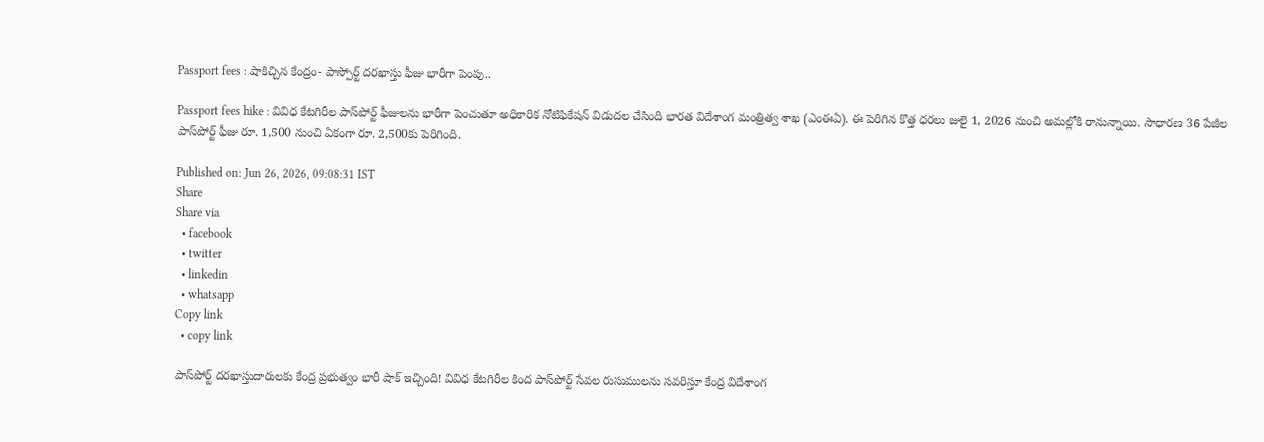Passport fees : షాకిచ్చిన కేంద్రం- పాస్పోర్ట్ దరఖాస్తు ఫీజు భారీగా పెంపు..

Passport fees hike : వివిధ కేటగిరీల పాస్‌పోర్ట్ ఫీజులను భారీగా పెంచుతూ అధికారిక నోటిఫికేషన్ విడుదల చేసింది భారత విదేశాంగ మంత్రిత్వ శాఖ (ఎంఈఏ). ఈ పెరిగిన కొత్త ధరలు జులై 1, 2026 నుంచి అమల్లోకి రానున్నాయి. సాధారణ 36 పేజీల పాస్‌పోర్ట్ ఫీజు రూ. 1,500 నుంచి ఏకంగా రూ. 2,500కు పెరిగింది.

Published on: Jun 26, 2026, 09:08:31 IST
Share
Share via
  • facebook
  • twitter
  • linkedin
  • whatsapp
Copy link
  • copy link

పాస్‌పోర్ట్ దరఖాస్తుదారులకు కేంద్ర ప్రభుత్వం భారీ షాక్ ఇచ్చింది! వివిధ కేటగిరీల కింద పాస్‌పోర్ట్ సేవల రుసుములను సవరిస్తూ కేంద్ర విదేశాంగ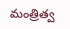మంత్రిత్వ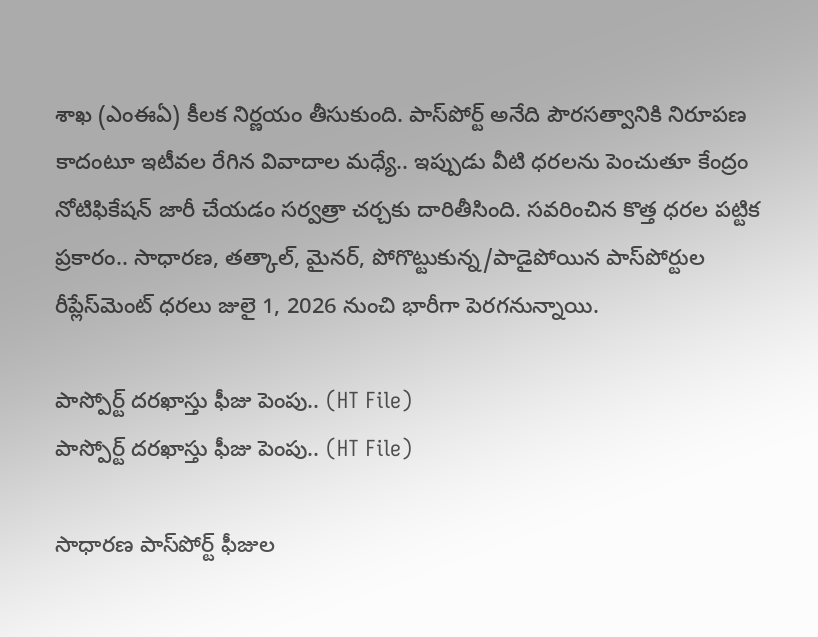శాఖ (ఎంఈఏ) కీలక నిర్ణయం తీసుకుంది. పాస్‌పోర్ట్ అనేది పౌరసత్వానికి నిరూపణ కాదంటూ ఇటీవల రేగిన వివాదాల మధ్యే.. ఇప్పుడు వీటి ధరలను పెంచుతూ కేంద్రం నోటిఫికేషన్ జారీ చేయడం సర్వత్రా చర్చకు దారితీసింది. సవరించిన కొత్త ధరల పట్టిక ప్రకారం.. సాధారణ, తత్కాల్, మైనర్, పోగొట్టుకున్న/పాడైపోయిన పాస్‌పోర్టుల రీప్లేస్‌మెంట్ ధరలు జులై 1, 2026 నుంచి భారీగా పెరగనున్నాయి.

పాస్పోర్ట్ దరఖాస్తు ఫీజు పెంపు.. (HT File)
పాస్పోర్ట్ దరఖాస్తు ఫీజు పెంపు.. (HT File)

సాధారణ పాస్‌పోర్ట్ ఫీజుల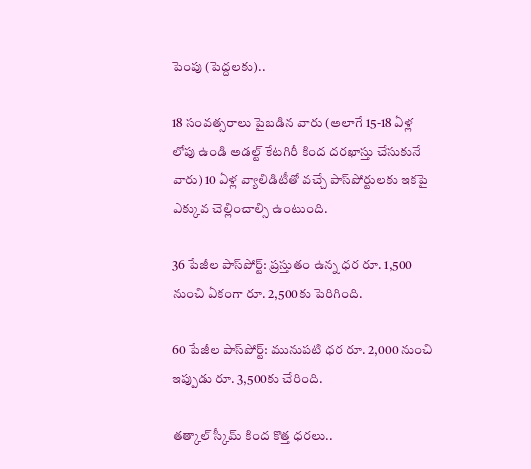పెంపు (పెద్దలకు)..

18 సంవత్సరాలు పైబడిన వారు (అలాగే 15-18 ఏళ్ల లోపు ఉండి అడల్ట్ కేటగిరీ కింద దరఖాస్తు చేసుకునే వారు) 10 ఏళ్ల వ్యాలిడిటీతో వచ్చే పాస్‌పోర్టులకు ఇకపై ఎక్కువ చెల్లించాల్సి ఉంటుంది.

36 పేజీల పాస్‌పోర్ట్: ప్రస్తుతం ఉన్న ధర రూ. 1,500 నుంచి ఏకంగా రూ. 2,500కు పెరిగింది.

60 పేజీల పాస్‌పోర్ట్: మునుపటి ధర రూ. 2,000 నుంచి ఇప్పుడు రూ. 3,500కు చేరింది.

తత్కాల్ స్కీమ్ కింద కొత్త ధరలు..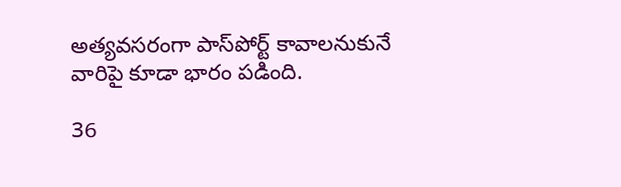అత్యవసరంగా పాస్‌పోర్ట్ కావాలనుకునే వారిపై కూడా భారం పడింది.

36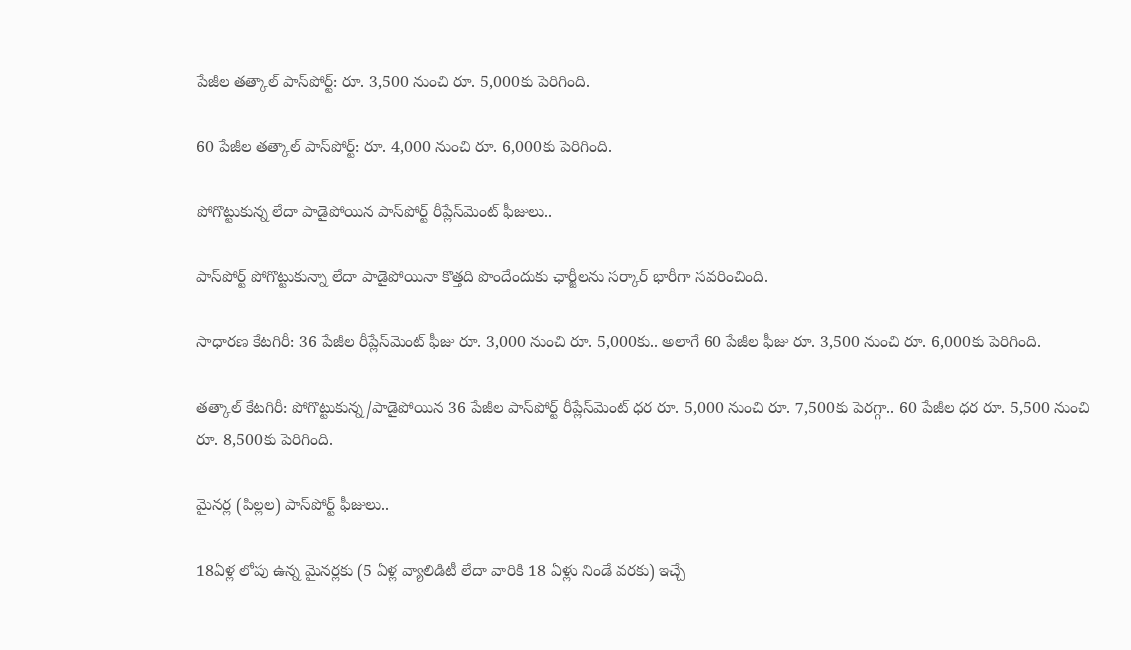పేజీల తత్కాల్ పాస్‌పోర్ట్: రూ. 3,500 నుంచి రూ. 5,000కు పెరిగింది.

60 పేజీల తత్కాల్ పాస్‌పోర్ట్: రూ. 4,000 నుంచి రూ. 6,000కు పెరిగింది.

పోగొట్టుకున్న లేదా పాడైపోయిన పాస్‌పోర్ట్ రీప్లేస్‌మెంట్ ఫీజులు..

పాస్‌పోర్ట్ పోగొట్టుకున్నా లేదా పాడైపోయినా కొత్తది పొందేందుకు ఛార్జీలను సర్కార్ భారీగా సవరించింది.

సాధారణ కేటగిరీ: 36 పేజీల రీప్లేస్‌మెంట్ ఫీజు రూ. 3,000 నుంచి రూ. 5,000కు.. అలాగే 60 పేజీల ఫీజు రూ. 3,500 నుంచి రూ. 6,000కు పెరిగింది.

తత్కాల్ కేటగిరీ: పోగొట్టుకున్న/పాడైపోయిన 36 పేజీల పాస్‌పోర్ట్ రీప్లేస్‌మెంట్ ధర రూ. 5,000 నుంచి రూ. 7,500కు పెరగ్గా.. 60 పేజీల ధర రూ. 5,500 నుంచి రూ. 8,500కు పెరిగింది.

మైనర్ల (పిల్లల) పాస్‌పోర్ట్ ఫీజులు..

18ఏళ్ల లోపు ఉన్న మైనర్లకు (5 ఏళ్ల వ్యాలిడిటీ లేదా వారికి 18 ఏళ్లు నిండే వరకు) ఇచ్చే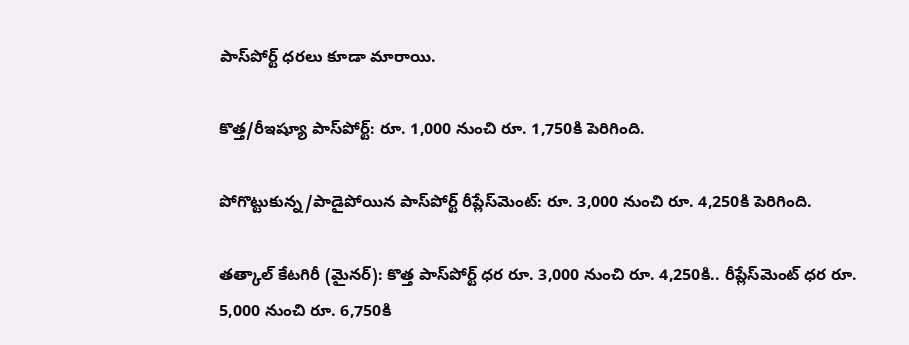పాస్‌పోర్ట్ ధరలు కూడా మారాయి.

కొత్త/రీఇష్యూ పాస్‌పోర్ట్: రూ. 1,000 నుంచి రూ. 1,750కి పెరిగింది.

పోగొట్టుకున్న/పాడైపోయిన పాస్‌పోర్ట్ రీప్లేస్‌మెంట్: రూ. 3,000 నుంచి రూ. 4,250కి పెరిగింది.

తత్కాల్ కేటగిరీ (మైనర్): కొత్త పాస్‌పోర్ట్ ధర రూ. 3,000 నుంచి రూ. 4,250కి.. రీప్లేస్‌మెంట్ ధర రూ. 5,000 నుంచి రూ. 6,750కి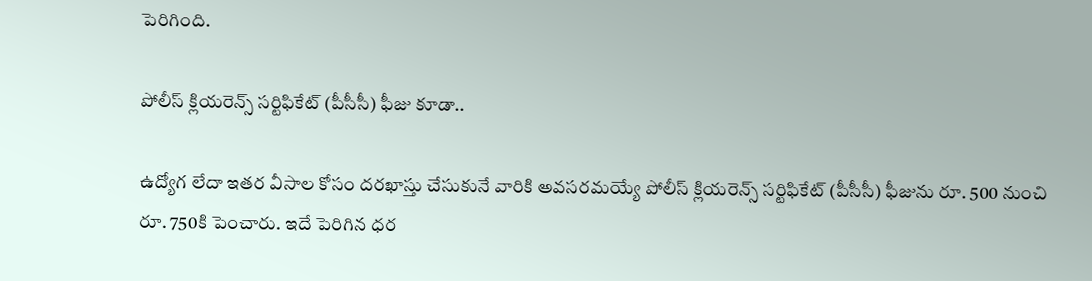పెరిగింది.

పోలీస్ క్లియరెన్స్ సర్టిఫికేట్ (పీసీసీ) ఫీజు కూడా..

ఉద్యోగ లేదా ఇతర వీసాల కోసం దరఖాస్తు చేసుకునే వారికి అవసరమయ్యే పోలీస్ క్లియరెన్స్ సర్టిఫికేట్ (పీసీసీ) ఫీజును రూ. 500 నుంచి రూ. 750కి పెంచారు. ఇదే పెరిగిన ధర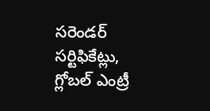సరెండర్ సర్టిఫికేట్లు, గ్లోబల్ ఎంట్రీ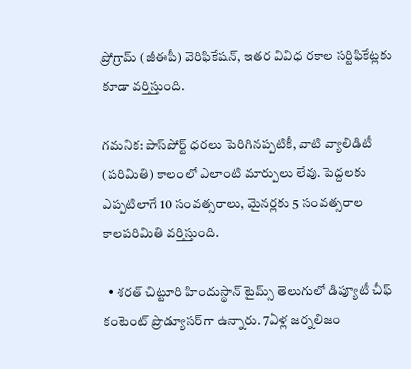ప్రోగ్రామ్ (జీఈపీ) వెరిఫికేషన్, ఇతర వివిధ రకాల సర్టిఫికేట్లకు కూడా వర్తిస్తుంది.

గమనిక: పాస్‌పోర్ట్ ధరలు పెరిగినప్పటికీ, వాటి వ్యాలిడిటీ (పరిమితి) కాలంలో ఎలాంటి మార్పులు లేవు. పెద్దలకు ఎప్పటిలాగే 10 సంవత్సరాలు, మైనర్లకు 5 సంవత్సరాల కాలపరిమితి వర్తిస్తుంది.

  • శరత్ చిట్టూరి హిందుస్థాన్ టైమ్స్ తెలుగులో డిప్యూటీ చీఫ్ కంటెంట్ ప్రొడ్యూసర్‌గా ఉన్నారు. 7ఏళ్ల జర్నలిజం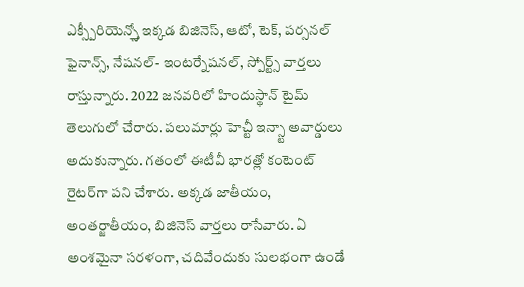ఎక్స్పీరియెన్స్తో ఇక్కడ బిజినెస్, ఆటో, టెక్, పర్సనల్ ఫైనాన్స్, నేషనల్- ఇంటర్నేషనల్, స్పోర్ట్స్ వార్తలు రాస్తున్నారు. 2022 జనవరిలో హిందుస్థాన్ టైమ్ తెలుగులో చేరారు. పలుమార్లు హెచ్టీ ఇన్స్టా అవార్డులు అదుకున్నారు. గతంలో ఈటీవీ భారత్లో కంటెంట్ రైటర్‌గా పని చేశారు. అక్కడ జాతీయం, అంతర్జాతీయం, బిజినెస్ వార్తలు రాసేవారు. ఏ అంశమైనా సరళంగా, చదివేందుకు సులభంగా ఉండే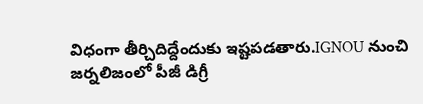విధంగా తీర్చిదిద్దేందుకు ఇష్టపడతారు.IGNOU నుంచి జర్నలిజంలో పీజీ డిగ్రీ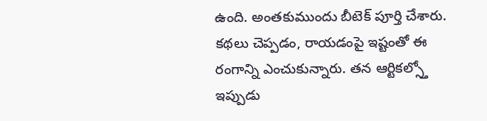ఉంది. అంతకుముందు బీటెక్ పూర్తి చేశారు. కథలు చెప్పడం, రాయడంపై ఇష్టంతో ఈ రంగాన్ని ఎంచుకున్నారు. తన ఆర్టికల్స్తో ఇప్పుడు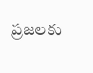ప్రజలకు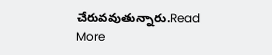చేరువవుతున్నారు.Read More